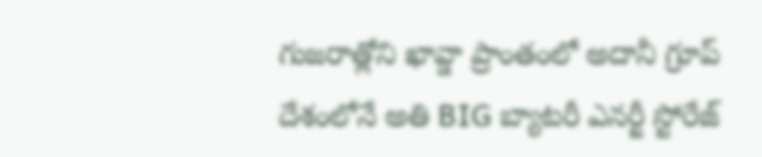గుజరాత్లోని ఖావ్డా ప్రాంతంలో అదానీ గ్రూప్ దేశంలోనే అతి BIG బ్యాటరీ ఎనర్జీ స్టోరేజ్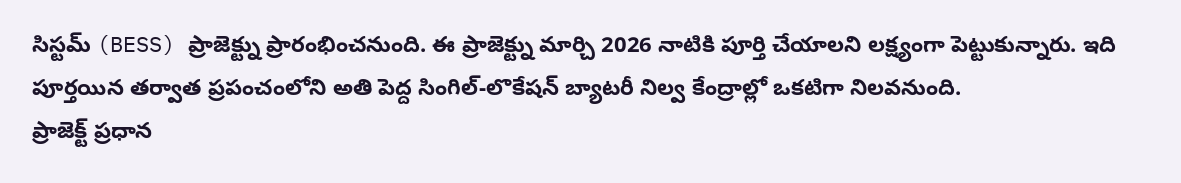సిస్టమ్ (BESS) ప్రాజెక్ట్ను ప్రారంభించనుంది. ఈ ప్రాజెక్ట్ను మార్చి 2026 నాటికి పూర్తి చేయాలని లక్ష్యంగా పెట్టుకున్నారు. ఇది పూర్తయిన తర్వాత ప్రపంచంలోని అతి పెద్ద సింగిల్-లొకేషన్ బ్యాటరీ నిల్వ కేంద్రాల్లో ఒకటిగా నిలవనుంది.
ప్రాజెక్ట్ ప్రధాన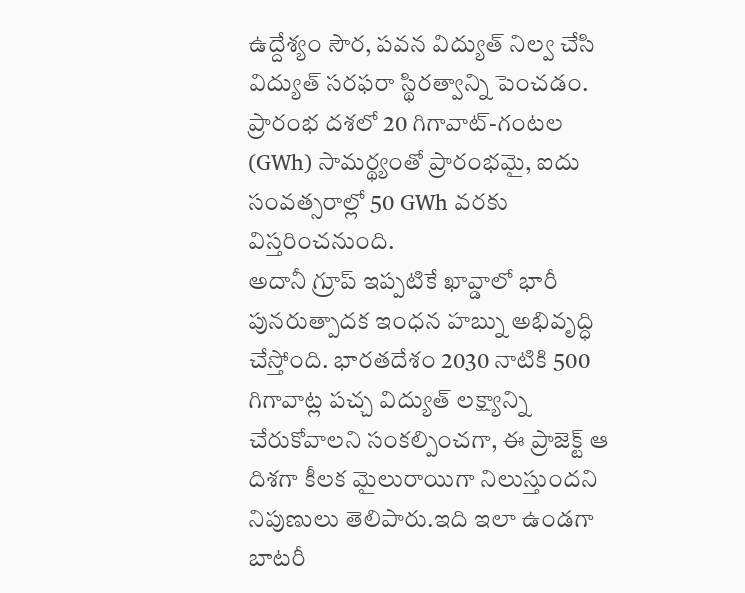ఉద్దేశ్యం సౌర, పవన విద్యుత్ నిల్వ చేసి విద్యుత్ సరఫరా స్థిరత్వాన్ని పెంచడం. ప్రారంభ దశలో 20 గిగావాట్-గంటల (GWh) సామర్థ్యంతో ప్రారంభమై, ఐదు సంవత్సరాల్లో 50 GWh వరకు విస్తరించనుంది.
అదానీ గ్రూప్ ఇప్పటికే ఖావ్డాలో భారీ పునరుత్పాదక ఇంధన హబ్ను అభివృద్ధి చేస్తోంది. భారతదేశం 2030 నాటికి 500 గిగావాట్ల పచ్చ విద్యుత్ లక్ష్యాన్ని చేరుకోవాలని సంకల్పించగా, ఈ ప్రాజెక్ట్ ఆ దిశగా కీలక మైలురాయిగా నిలుస్తుందని నిపుణులు తెలిపారు.ఇది ఇలా ఉండగా బాటరీ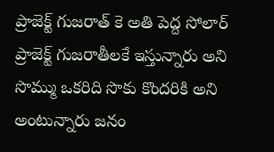ప్రాజెక్ట్ గుజరాత్ కె అతి పెద్ద సోలార్ ప్రాజెక్ట్ గుజరాతీలకే ఇస్తున్నారు అని సొమ్ము ఒకరిది సొకు కొందరికి అని అంటున్నారు జనం